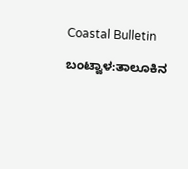Coastal Bulletin

ಬಂಟ್ವಾಳ:ತಾಲೂಕಿನ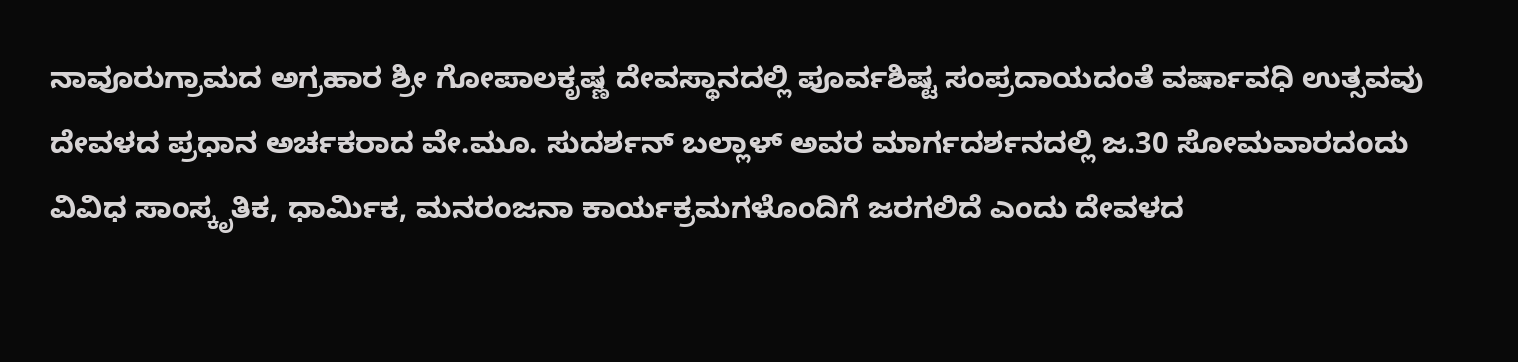ನಾವೂರುಗ್ರಾಮದ ಅಗ್ರಹಾರ ಶ್ರೀ ಗೋಪಾಲಕೃಷ್ಣ ದೇವಸ್ಥಾನದಲ್ಲಿ ಪೂರ್ವಶಿಷ್ಟ ಸಂಪ್ರದಾಯದಂತೆ ವರ್ಷಾವಧಿ ಉತ್ಸವವು ದೇವಳದ ಪ್ರಧಾನ ಅರ್ಚಕರಾದ ವೇ.ಮೂ. ಸುದರ್ಶನ್ ಬಲ್ಲಾಳ್ ಅವರ ಮಾರ್ಗದರ್ಶನದಲ್ಲಿ ಜ.30 ಸೋಮವಾರದಂದು ವಿವಿಧ ಸಾಂಸ್ಕೃತಿಕ, ಧಾರ್ಮಿಕ, ಮನರಂಜನಾ ಕಾರ್ಯಕ್ರಮಗಳೊಂದಿಗೆ ಜರಗಲಿದೆ ಎಂದು ದೇವಳದ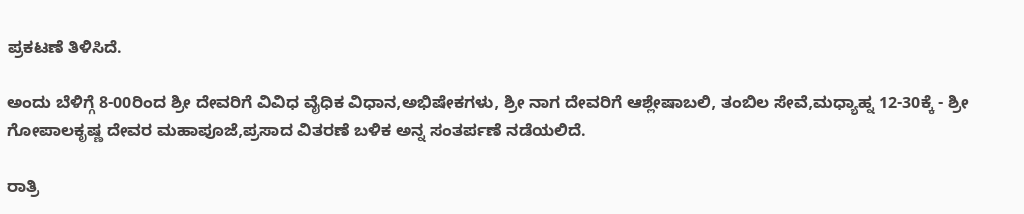ಪ್ರಕಟಣೆ ತಿಳಿಸಿದೆ.

ಅಂದು ಬೆಳಿಗ್ಗೆ 8-00ರಿಂದ ಶ್ರೀ ದೇವರಿಗೆ ವಿವಿಧ ವೈಧಿಕ ವಿಧಾನ,ಅಭಿಷೇಕಗಳು, ಶ್ರೀ ನಾಗ ದೇವರಿಗೆ ಆಶ್ಲೇಷಾಬಲಿ, ತಂಬಿಲ ಸೇವೆ,ಮಧ್ಯಾಹ್ನ 12-30ಕ್ಕೆ - ಶ್ರೀ ಗೋಪಾಲಕೃಷ್ಣ ದೇವರ ಮಹಾಪೂಜೆ,ಪ್ರಸಾದ ವಿತರಣೆ ಬಳಿಕ ಅನ್ನ ಸಂತರ್ಪಣೆ ನಡೆಯಲಿದೆ.

ರಾತ್ರಿ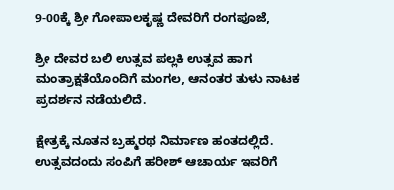9-00ಕ್ಕೆ ಶ್ರೀ ಗೋಪಾಲಕೃಷ್ಣ ದೇವರಿಗೆ ರಂಗಪೂಜೆ,

ಶ್ರೀ ದೇವರ ಬಲಿ ಉತ್ಸವ ಪಲ್ಲಕಿ ಉತ್ಸವ ಹಾಗ ಮಂತ್ರಾಕ್ಷತೆಯೊಂದಿಗೆ ಮಂಗಲ, ಆನಂತರ ತುಳು ನಾಟಕ ಪ್ರದರ್ಶನ ನಡೆಯಲಿದೆ.

ಕ್ಷೇತ್ರಕ್ಕೆ ನೂತನ ಬ್ರಹ್ಮರಥ ನಿರ್ಮಾಣ ಹಂತದಲ್ಲಿದೆ. ಉತ್ಸವದಂದು ಸಂಪಿಗೆ ಹರೀಶ್‌ ಆಚಾರ್ಯ ಇವರಿಗೆ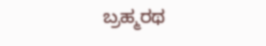ಬ್ರಹ್ಮರಥ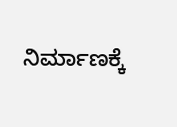ನಿರ್ಮಾಣಕ್ಕೆ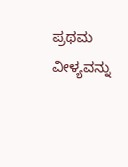ಪ್ರಥಮ ವೀಳ್ಯವನ್ನು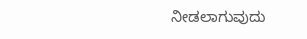ನೀಡಲಾಗುವುದು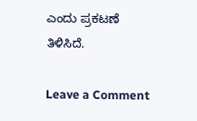ಎಂದು ಪ್ರಕಟಣೆ ತಿಳಿಸಿದೆ.

Leave a Comment